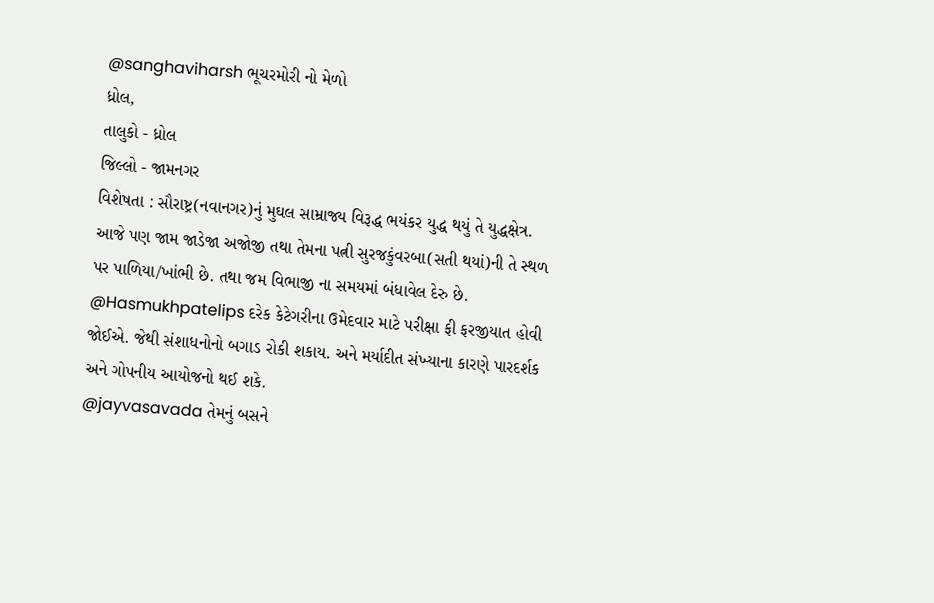@sanghaviharsh ભૂચરમોરી નો મેળો
ધ્રોલ,
તાલુકો - ધ્રોલ
જિલ્લો - જામનગર
વિશેષતા : સૌરાષ્ટ્ર(નવાનગર)નું મુઘલ સામ્રાજ્ય વિરૂદ્ધ ભયંકર યુદ્ધ થયું તે યુદ્ધક્ષેત્ર. આજે પણ જામ જાડેજા અજોજી તથા તેમના પત્ની સુરજકુંવરબા(સતી થયાં)ની તે સ્થળ પર પાળિયા/ખાંભી છે. તથા જમ વિભાજી ના સમયમાં બંધાવેલ દેરુ છે.
@Hasmukhpatelips દરેક કેટેગરીના ઉમેદવાર માટે પરીક્ષા ફી ફરજીયાત હોવી જોઈએ. જેથી સંશાધનોનો બગાડ રોકી શકાય. અને મર્યાદીત સંખ્યાના કારણે પારદર્શક અને ગોપનીય આયોજનો થઈ શકે.
@jayvasavada તેમનું બસને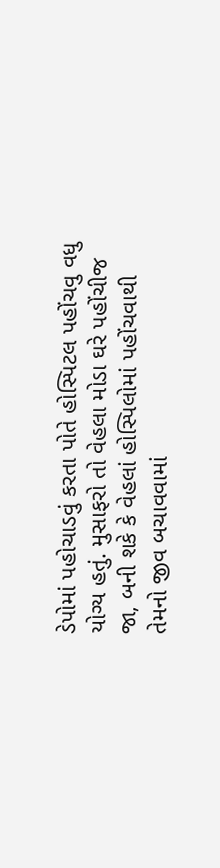ડેપોમાં પહોચાડવું કરતા પોતે હોસ્પિટલ પહોંચવુ વધુ યોગ્ય હતું. મુસાફરો તો વેહલા મોડા ઘરે પહોંચીજ જા, બની શકે કે વેહલાં હોસ્પિલોમાં પહોંચવાથી તેમનો જીવ બચાવવામાં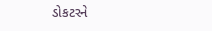ડોકટરને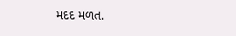મદદ મળત.